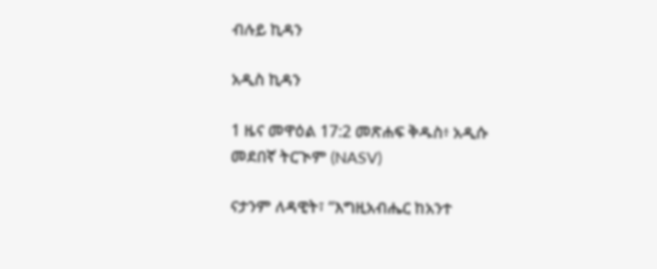ብሉይ ኪዳን

አዲስ ኪዳን

1 ዜና መዋዕል 17:2 መጽሐፍ ቅዱስ፥ አዲሱ መደበኛ ትርጒም (NASV)

ናታንም ለዳዊት፣ “እግዚአብሔር ከአንተ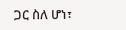ጋር ስለ ሆነ፣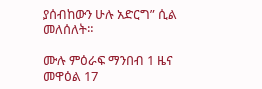ያሰብከውን ሁሉ አድርግ” ሲል መለሰለት።

ሙሉ ምዕራፍ ማንበብ 1 ዜና መዋዕል 17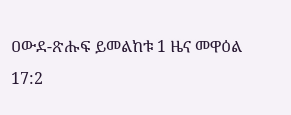ዐውደ-ጽሑፍ ይመልከቱ 1 ዜና መዋዕል 17:2